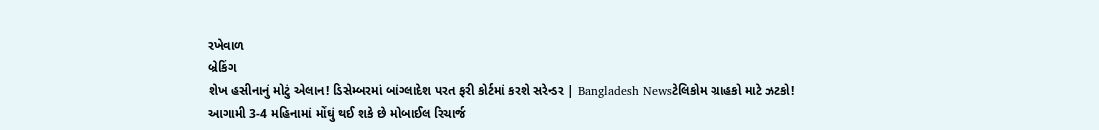રખેવાળ
બ્રેકિંગ
શેખ હસીનાનું મોટું એલાન! ડિસેમ્બરમાં બાંગ્લાદેશ પરત ફરી કોર્ટમાં કરશે સરેન્ડર | Bangladesh Newsટેલિકોમ ગ્રાહકો માટે ઝટકો! આગામી 3-4 મહિનામાં મોંઘું થઈ શકે છે મોબાઈલ રિચાર્જ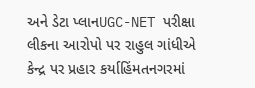અને ડેટા પ્લાનUGC-NET પરીક્ષા લીકના આરોપો પર રાહુલ ગાંધીએ કેન્દ્ર પર પ્રહાર કર્યાહિંમતનગરમાં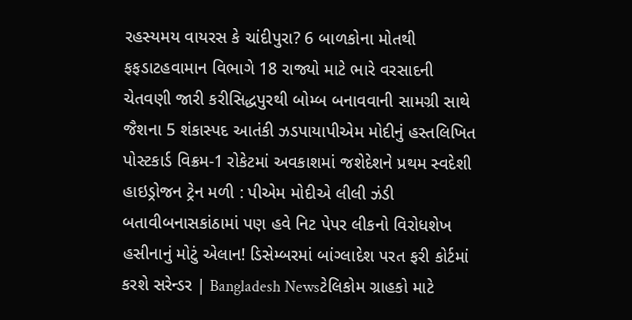રહસ્યમય વાયરસ કે ચાંદીપુરા? 6 બાળકોના મોતથી ફફડાટહવામાન વિભાગે 18 રાજ્યો માટે ભારે વરસાદની ચેતવણી જારી કરીસિદ્ધપુરથી બોમ્બ બનાવવાની સામગ્રી સાથે જૈશના 5 શંકાસ્પદ આતંકી ઝડપાયાપીએમ મોદીનું હસ્તલિખિત પોસ્ટકાર્ડ વિક્રમ-1 રોકેટમાં અવકાશમાં જશેદેશને પ્રથમ સ્વદેશી હાઇડ્રોજન ટ્રેન મળી : પીએમ મોદીએ લીલી ઝંડી બતાવીબનાસકાંઠામાં પણ હવે નિટ પેપર લીકનો વિરોધશેખ હસીનાનું મોટું એલાન! ડિસેમ્બરમાં બાંગ્લાદેશ પરત ફરી કોર્ટમાં કરશે સરેન્ડર | Bangladesh Newsટેલિકોમ ગ્રાહકો માટે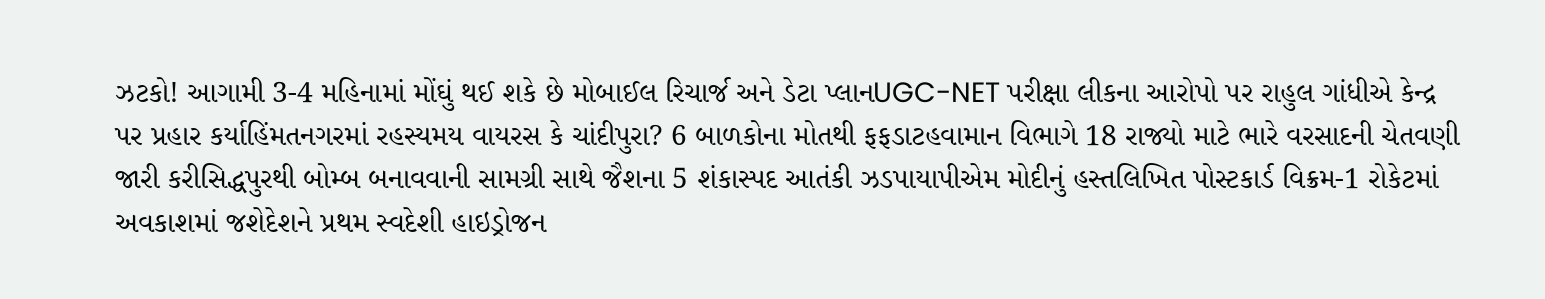ઝટકો! આગામી 3-4 મહિનામાં મોંઘું થઈ શકે છે મોબાઈલ રિચાર્જ અને ડેટા પ્લાનUGC-NET પરીક્ષા લીકના આરોપો પર રાહુલ ગાંધીએ કેન્દ્ર પર પ્રહાર કર્યાહિંમતનગરમાં રહસ્યમય વાયરસ કે ચાંદીપુરા? 6 બાળકોના મોતથી ફફડાટહવામાન વિભાગે 18 રાજ્યો માટે ભારે વરસાદની ચેતવણી જારી કરીસિદ્ધપુરથી બોમ્બ બનાવવાની સામગ્રી સાથે જૈશના 5 શંકાસ્પદ આતંકી ઝડપાયાપીએમ મોદીનું હસ્તલિખિત પોસ્ટકાર્ડ વિક્રમ-1 રોકેટમાં અવકાશમાં જશેદેશને પ્રથમ સ્વદેશી હાઇડ્રોજન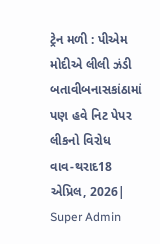ટ્રેન મળી : પીએમ મોદીએ લીલી ઝંડી બતાવીબનાસકાંઠામાં પણ હવે નિટ પેપર લીકનો વિરોધ
વાવ-થરાદ18 એપ્રિલ, 2026| Super Admin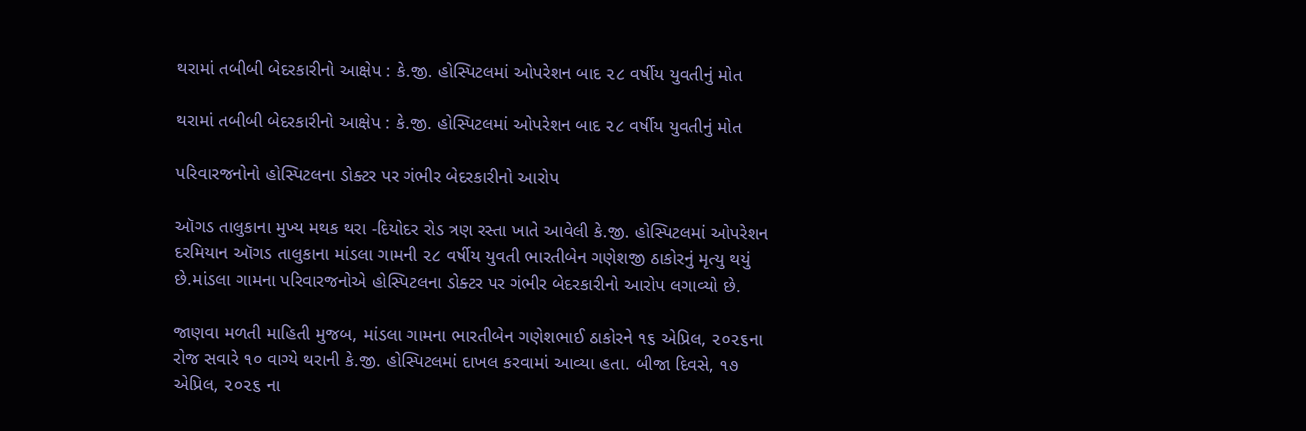થરામાં તબીબી બેદરકારીનો આક્ષેપ : કે.જી. હોસ્પિટલમાં ઓપરેશન બાદ ૨૮ વર્ષીય યુવતીનું મોત

થરામાં તબીબી બેદરકારીનો આક્ષેપ : કે.જી. હોસ્પિટલમાં ઓપરેશન બાદ ૨૮ વર્ષીય યુવતીનું મોત

પરિવારજનોનો હોસ્પિટલના ડોક્ટર પર ગંભીર બેદરકારીનો આરોપ

ઑગડ તાલુકાના મુખ્ય મથક થરા -દિયોદર રોડ ત્રણ રસ્તા ખાતે આવેલી કે.જી. હોસ્પિટલમાં ઓપરેશન દરમિયાન ઑગડ તાલુકાના માંડલા ગામની ૨૮ વર્ષીય યુવતી ભારતીબેન ગણેશજી ઠાકોરનું મૃત્યુ થયું  છે.માંડલા ગામના પરિવારજનોએ હોસ્પિટલના ડોક્ટર પર ગંભીર બેદરકારીનો આરોપ લગાવ્યો છે.

જાણવા મળતી માહિતી મુજબ, માંડલા ગામના ભારતીબેન ગણેશભાઈ ઠાકોરને ૧૬ એપ્રિલ, ૨૦૨૬ના રોજ સવારે ૧૦ વાગ્યે થરાની કે.જી. હોસ્પિટલમાં દાખલ કરવામાં આવ્યા હતા. બીજા દિવસે, ૧૭ એપ્રિલ, ૨૦૨૬ ના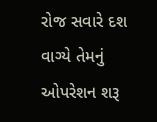રોજ સવારે દશ વાગ્યે તેમનું ઓપરેશન શરૂ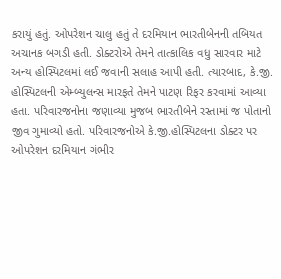કરાયું હતું. ઓપરેશન ચાલુ હતું તે દરમિયાન ભારતીબેનની તબિયત અચાનક બગડી હતી. ડોક્ટરોએ તેમને તાત્કાલિક વધુ સારવાર માટે અન્ય હોસ્પિટલમાં લઈ જવાની સલાહ આપી હતી. ત્યારબાદ, કે.જી. હોસ્પિટલની એમ્બ્યુલન્સ મારફતે તેમને પાટણ રિફર કરવામાં આવ્યા હતા. પરિવારજનોના જણાવ્યા મુજબ ભારતીબેને રસ્તામાં જ પોતાનો જીવ ગુમાવ્યો હતો. પરિવારજનોએ કે.જી.હોસ્પિટલના ડોક્ટર પર ઓપરેશન દરમિયાન ગંભીર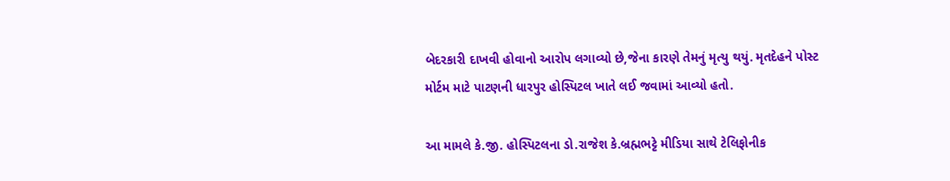બેદરકારી દાખવી હોવાનો આરોપ લગાવ્યો છે,જેના કારણે તેમનું મૃત્યુ થયું. મૃતદેહને પોસ્ટ મોર્ટમ માટે પાટણની ધારપુર હોસ્પિટલ ખાતે લઈ જવામાં આવ્યો હતો.

આ મામલે કે.જી. હોસ્પિટલના ડો.રાજેશ કે.બ્રહ્મભટ્ટે મીડિયા સાથે ટેલિફોનીક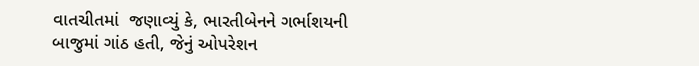વાતચીતમાં  જણાવ્યું કે, ભારતીબેનને ગર્ભાશયની બાજુમાં ગાંઠ હતી, જેનું ઓપરેશન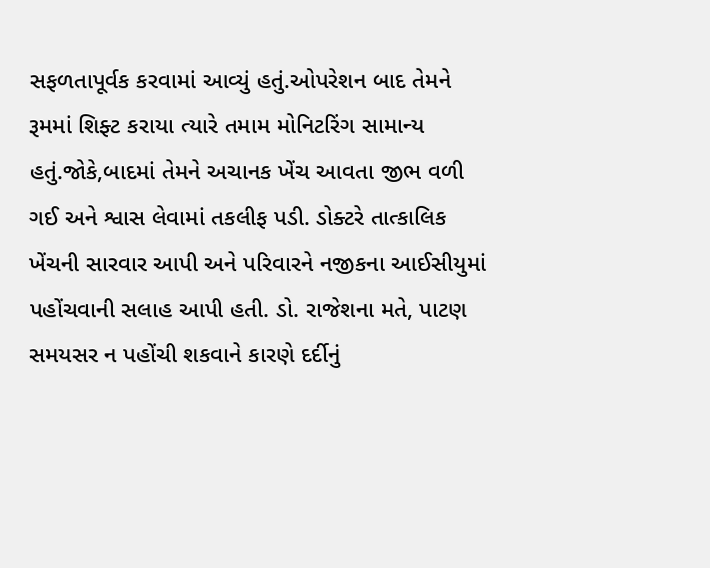સફળતાપૂર્વક કરવામાં આવ્યું હતું.ઓપરેશન બાદ તેમને રૂમમાં શિફ્ટ કરાયા ત્યારે તમામ મોનિટરિંગ સામાન્ય હતું.જોકે,બાદમાં તેમને અચાનક ખેંચ આવતા જીભ વળી ગઈ અને શ્વાસ લેવામાં તકલીફ પડી. ડોક્ટરે તાત્કાલિક ખેંચની સારવાર આપી અને પરિવારને નજીકના આઈસીયુમાં પહોંચવાની સલાહ આપી હતી. ડો. રાજેશના મતે, પાટણ સમયસર ન પહોંચી શકવાને કારણે દર્દીનું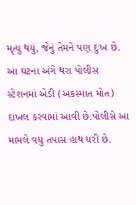મૃત્યુ થયું, જેનું તેમને પણ દુઃખ છે. આ ઘટના અંગે થરા પોલીસ સ્ટેશનમાં એડી (અકસ્માત મોત) દાખલ કરવામાં આવી છે.પોલીસે આ મામલે વધુ તપાસ હાથ ધરી છે.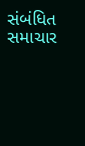સંબંધિત સમાચાર